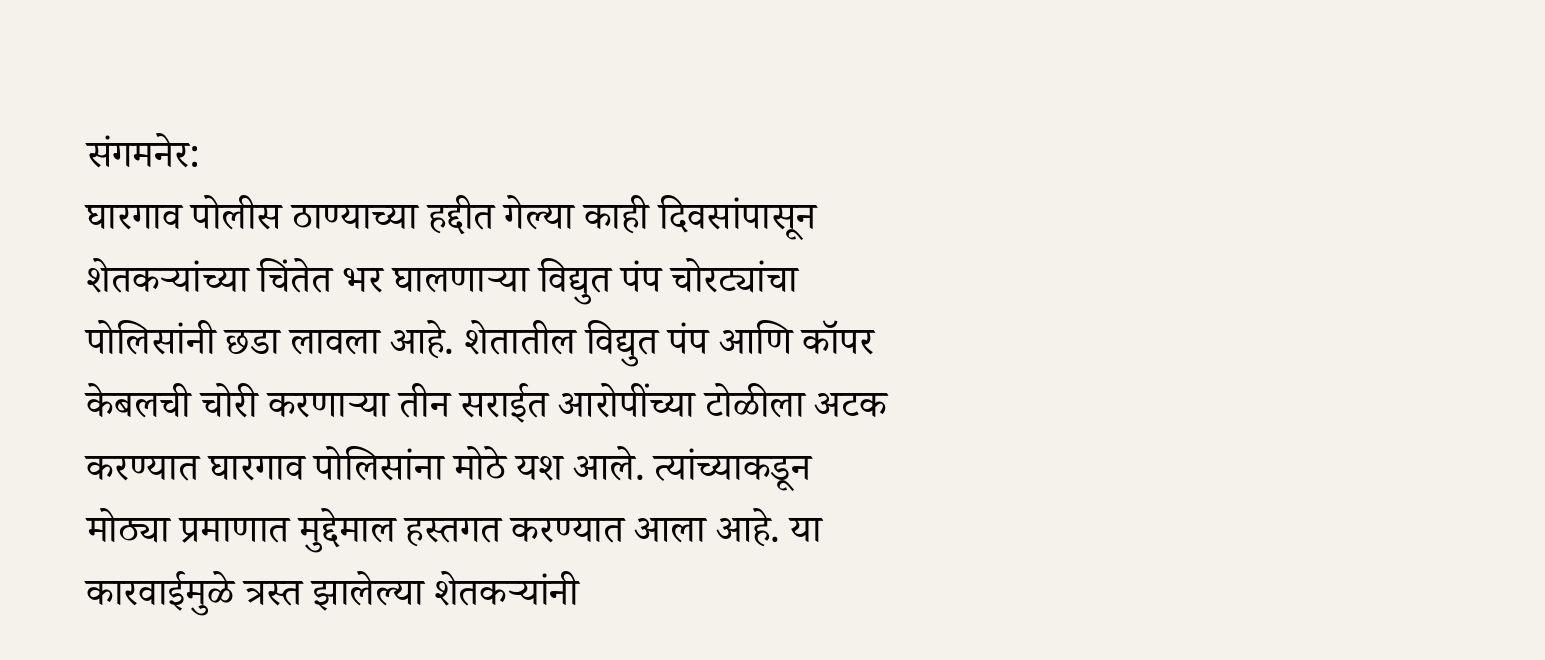संगमनेर:
घारगाव पोलीस ठाण्याच्या हद्दीत गेल्या काही दिवसांपासून शेतकऱ्यांच्या चिंतेत भर घालणाऱ्या विद्युत पंप चोरट्यांचा पोलिसांनी छडा लावला आहे. शेतातील विद्युत पंप आणि कॉपर केबलची चोरी करणाऱ्या तीन सराईत आरोपींच्या टोळीला अटक करण्यात घारगाव पोलिसांना मोठे यश आले. त्यांच्याकडून मोठ्या प्रमाणात मुद्देमाल हस्तगत करण्यात आला आहे. या कारवाईमुळे त्रस्त झालेल्या शेतकऱ्यांनी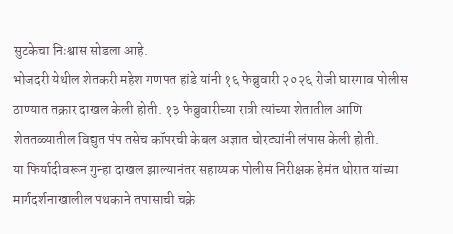सुटकेचा निःश्वास सोडला आहे.
भोजदरी येथील शेतकरी महेश गणपत हांडे यांनी १६ फेब्रुवारी २०२६ रोजी घारगाव पोलीस ठाण्यात तक्रार दाखल केली होती. १३ फेब्रुवारीच्या रात्री त्यांच्या शेतातील आणि शेततळ्यातील विद्युत पंप तसेच कॉपरची केबल अज्ञात चोरट्यांनी लंपास केली होती.
या फिर्यादीवरून गुन्हा दाखल झाल्यानंतर सहाय्यक पोलीस निरीक्षक हेमंत थोरात यांच्या मार्गदर्शनाखालील पथकाने तपासाची चक्रे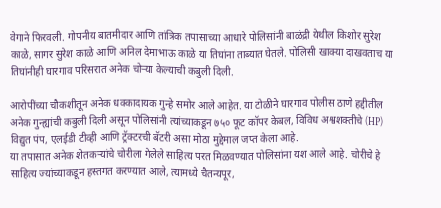वेगाने फिरवली. गोपनीय बातमीदार आणि तांत्रिक तपासाच्या आधारे पोलिसांनी बाळंद्री येथील किशोर सुरेश काळे, सागर सुरेश काळे आणि अनिल देमाभाऊ काळे या तिघांना ताब्यात घेतले. पोलिसी खाक्या दाखवताच या तिघांनीही घारगाव परिसरात अनेक चोऱ्या केल्याची कबुली दिली.

आरोपींच्या चौकशीतून अनेक धक्कादायक गुन्हे समोर आले आहेत. या टोळीने घारगाव पोलीस ठाणे हद्दीतील अनेक गुन्ह्यांची कबुली दिली असून पोलिसांनी त्यांच्याकडून ७५० फूट कॉपर केबल, विविध अश्वशक्तीचे (HP) विद्युत पंप, एलईडी टीव्ही आणि ट्रॅक्टरची बॅटरी असा मोठा मुद्देमाल जप्त केला आहे.
या तपासात अनेक शेतकऱ्यांचे चोरीला गेलेले साहित्य परत मिळवण्यात पोलिसांना यश आले आहे. चोरीचे हे साहित्य ज्यांच्याकडून हस्तगत करण्यात आले, त्यामध्ये चैतन्यपूर,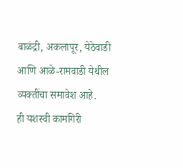बाळंद्री, अकलापूर, येठेवाडी आणि आळे-रामवाडी येथील व्यक्तींचा समावेश आहे.
ही यशस्वी कामगिरी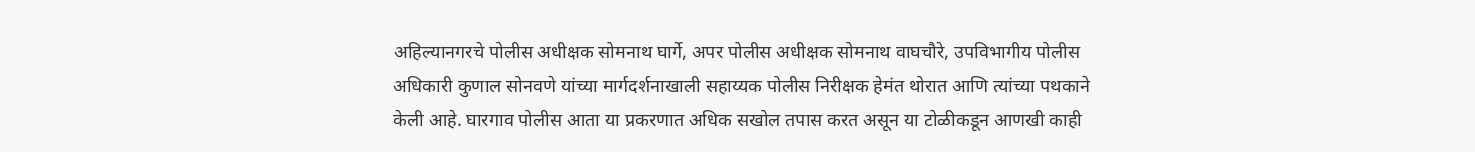अहिल्यानगरचे पोलीस अधीक्षक सोमनाथ घार्गे, अपर पोलीस अधीक्षक सोमनाथ वाघचौरे, उपविभागीय पोलीस अधिकारी कुणाल सोनवणे यांच्या मार्गदर्शनाखाली सहाय्यक पोलीस निरीक्षक हेमंत थोरात आणि त्यांच्या पथकाने केली आहे. घारगाव पोलीस आता या प्रकरणात अधिक सखोल तपास करत असून या टोळीकडून आणखी काही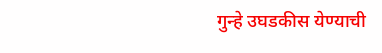गुन्हे उघडकीस येण्याची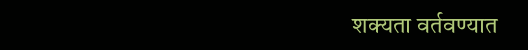शक्यता वर्तवण्यात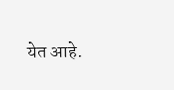येत आहे.